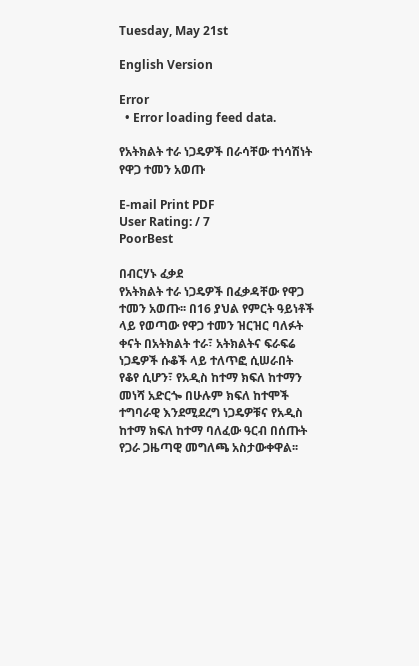Tuesday, May 21st

English Version

Error
  • Error loading feed data.

የአትክልት ተራ ነጋዴዎች በራሳቸው ተነሳሽነት የዋጋ ተመን አወጡ

E-mail Print PDF
User Rating: / 7
PoorBest

በብርሃኑ ፈቃደ
የአትክልት ተራ ነጋዴዎች በፈቃዳቸው የዋጋ ተመን አወጡ፡፡ በ16 ያህል የምርት ዓይነቶች ላይ የወጣው የዋጋ ተመን ዝርዝር ባለፉት ቀናት በአትክልት ተራ፣ አትክልትና ፍራፍሬ ነጋዴዎች ሱቆች ላይ ተለጥፎ ሲሠራበት የቆየ ሲሆን፣ የአዲስ ከተማ ክፍለ ከተማን መነሻ አድርጐ በሁሉም ክፍለ ከተሞች ተግባራዊ እንደሚደረግ ነጋዴዎቹና የአዲስ ከተማ ክፍለ ከተማ ባለፈው ዓርብ በሰጡት የጋራ ጋዜጣዊ መግለጫ አስታውቀዋል፡፡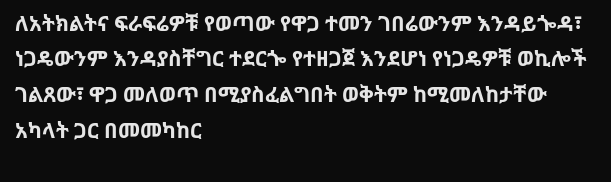ለአትክልትና ፍራፍሬዎቹ የወጣው የዋጋ ተመን ገበሬውንም እንዳይጐዳ፣ ነጋዴውንም እንዳያስቸግር ተደርጐ የተዘጋጀ እንደሆነ የነጋዴዎቹ ወኪሎች ገልጸው፣ ዋጋ መለወጥ በሚያስፈልግበት ወቅትም ከሚመለከታቸው አካላት ጋር በመመካከር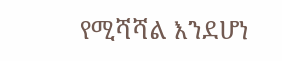የሚሻሻል እንደሆነ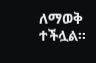ለማወቅ ተችሏል፡፡